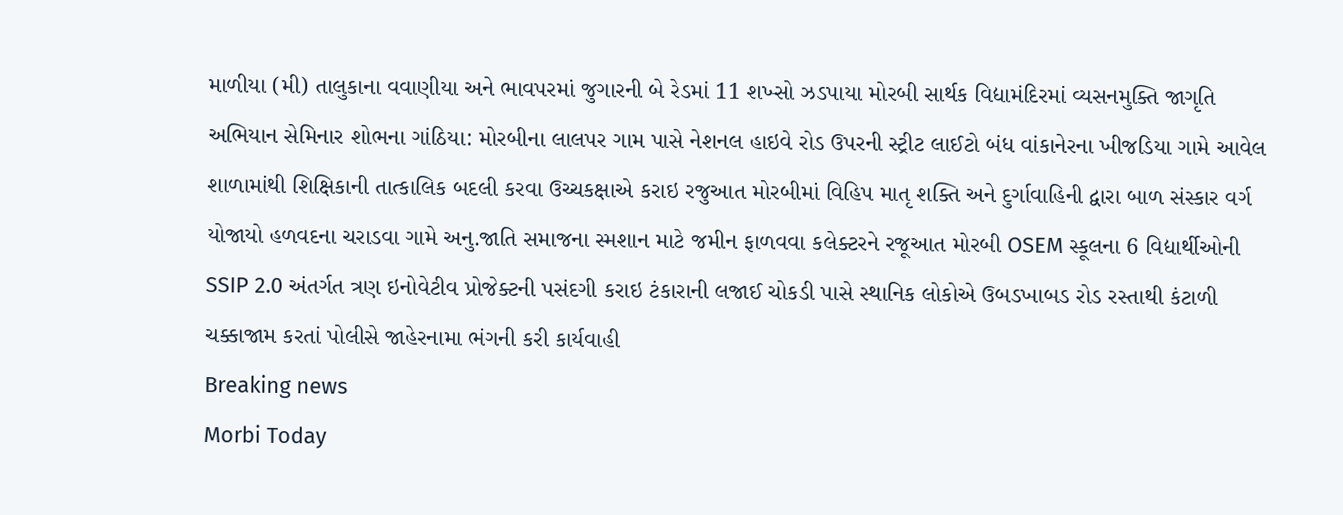માળીયા (મી) તાલુકાના વવાણીયા અને ભાવપરમાં જુગારની બે રેડમાં 11 શખ્સો ઝડપાયા મોરબી સાર્થક વિદ્યામંદિરમાં વ્યસનમુક્તિ જાગૃતિ અભિયાન સેમિનાર શોભના ગાંઠિયા: મોરબીના લાલપર ગામ પાસે નેશનલ હાઇવે રોડ ઉપરની સ્ટ્રીટ લાઈટો બંધ વાંકાનેરના ખીજડિયા ગામે આવેલ શાળામાંથી શિક્ષિકાની તાત્કાલિક બદલી કરવા ઉચ્ચકક્ષાએ કરાઇ રજુઆત મોરબીમાં વિહિપ માતૃ શક્તિ અને દુર્ગાવાહિની દ્વારા બાળ સંસ્કાર વર્ગ યોજાયો હળવદના ચરાડવા ગામે અનુ.જાતિ સમાજના સ્મશાન માટે જમીન ફાળવવા કલેક્ટરને રજૂઆત મોરબી OSEM સ્કૂલના 6 વિદ્યાર્થીઓની SSIP 2.0 અંતર્ગત ત્રણ ઇનોવેટીવ પ્રોજેક્ટની પસંદગી કરાઇ ટંકારાની લજાઈ ચોકડી પાસે સ્થાનિક લોકોએ ઉબડખાબડ રોડ રસ્તાથી કંટાળી ચક્કાજામ કરતાં પોલીસે જાહેરનામા ભંગની કરી કાર્યવાહી
Breaking news
Morbi Today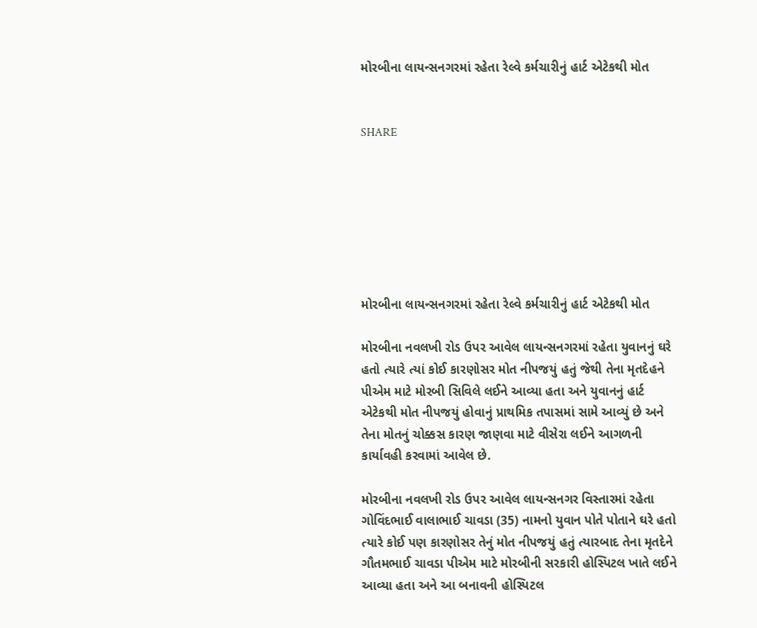મોરબીના લાયન્સનગરમાં રહેતા રેલ્વે કર્મચારીનું હાર્ટ એટેકથી મોત


SHARE







મોરબીના લાયન્સનગરમાં રહેતા રેલ્વે કર્મચારીનું હાર્ટ એટેકથી મોત

મોરબીના નવલખી રોડ ઉપર આવેલ લાયન્સનગરમાં રહેતા યુવાનનું ઘરે હતો ત્યારે ત્યાં કોઈ કારણોસર મોત નીપજયું હતું જેથી તેના મૃતદેહને પીએમ માટે મોરબી સિવિલે લઈને આવ્યા હતા અને યુવાનનું હાર્ટ એટેકથી મોત નીપજયું હોવાનું પ્રાથમિક તપાસમાં સામે આવ્યું છે અને તેના મોતનું ચોક્કસ કારણ જાણવા માટે વીસેરા લઈને આગળની કાર્યાવહી કરવામાં આવેલ છે.

મોરબીના નવલખી રોડ ઉપર આવેલ લાયન્સનગર વિસ્તારમાં રહેતા ગોવિંદભાઈ વાલાભાઈ ચાવડા (35) નામનો યુવાન પોતે પોતાને ઘરે હતો ત્યારે કોઈ પણ કારણોસર તેનું મોત નીપજયું હતું ત્યારબાદ તેના મૃતદેને ગૌતમભાઈ ચાવડા પીએમ માટે મોરબીની સરકારી હોસ્પિટલ ખાતે લઈને આવ્યા હતા અને આ બનાવની હોસ્પિટલ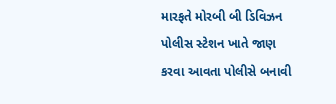મારફતે મોરબી બી ડિવિઝન પોલીસ સ્ટેશન ખાતે જાણ કરવા આવતા પોલીસે બનાવી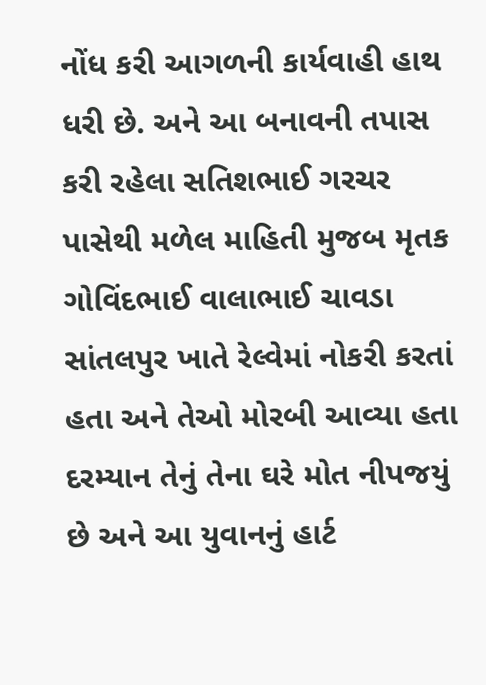નોંધ કરી આગળની કાર્યવાહી હાથ ધરી છે. અને આ બનાવની તપાસ કરી રહેલા સતિશભાઈ ગરચર પાસેથી મળેલ માહિતી મુજબ મૃતક ગોવિંદભાઈ વાલાભાઈ ચાવડા સાંતલપુર ખાતે રેલ્વેમાં નોકરી કરતાં હતા અને તેઓ મોરબી આવ્યા હતા દરમ્યાન તેનું તેના ઘરે મોત નીપજયું છે અને આ યુવાનનું હાર્ટ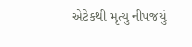એટેકથી મૃત્યુ નીપજયું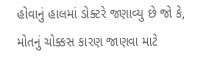હોવાનું હાલમાં ડોક્ટરે જણાવ્યુ છે જો કે, મોતનું ચોક્કસ કારણ જાણવા માટે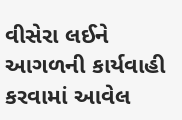વીસેરા લઈને આગળની કાર્યવાહી કરવામાં આવેલ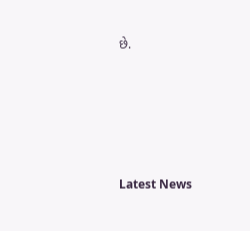છે.






Latest News